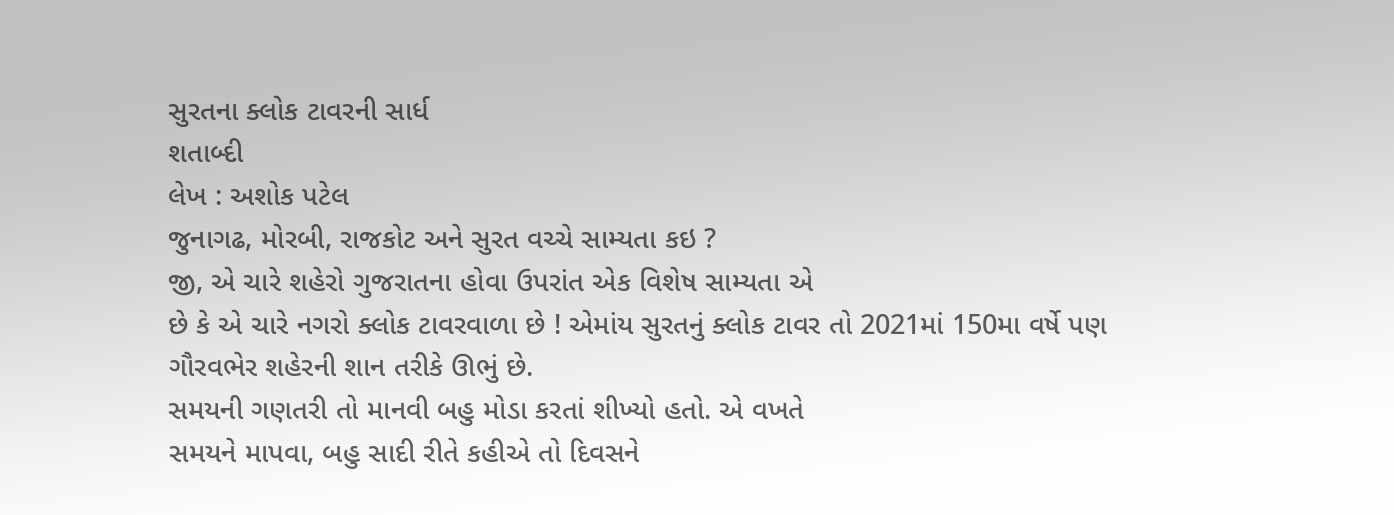સુરતના ક્લોક ટાવરની સાર્ધ
શતાબ્દી
લેખ : અશોક પટેલ
જુનાગઢ, મોરબી, રાજકોટ અને સુરત વચ્ચે સામ્યતા કઇ ?
જી, એ ચારે શહેરો ગુજરાતના હોવા ઉપરાંત એક વિશેષ સામ્યતા એ
છે કે એ ચારે નગરો ક્લોક ટાવરવાળા છે ! એમાંય સુરતનું ક્લોક ટાવર તો 2021માં 150મા વર્ષે પણ
ગૌરવભેર શહેરની શાન તરીકે ઊભું છે.
સમયની ગણતરી તો માનવી બહુ મોડા કરતાં શીખ્યો હતો. એ વખતે
સમયને માપવા, બહુ સાદી રીતે કહીએ તો દિવસને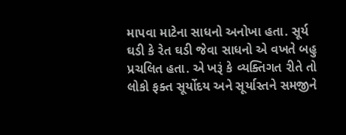માપવા માટેના સાધનો અનોખા હતા. સૂર્ય
ઘડી કે રેત ઘડી જેવા સાધનો એ વખતે બહુ પ્રચલિત હતા. એ ખરૂં કે વ્યક્તિગત રીતે તો
લોકો ફક્ત સૂર્યોદય અને સૂર્યાસ્તને સમજીને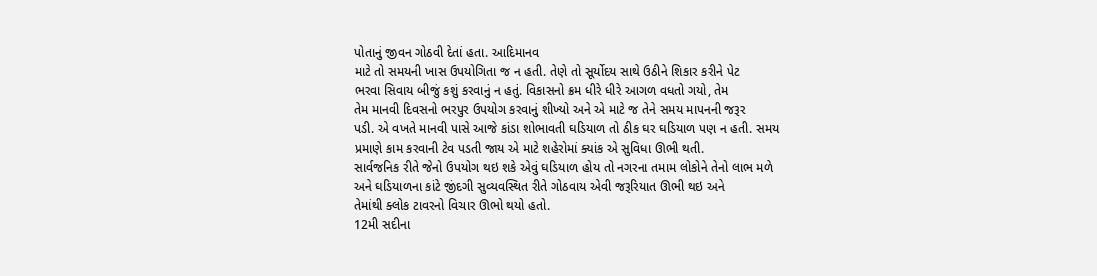પોતાનું જીવન ગોઠવી દેતાં હતા. આદિમાનવ
માટે તો સમયની ખાસ ઉપયોગિતા જ ન હતી. તેણે તો સૂર્યોદય સાથે ઉઠીને શિકાર કરીને પેટ
ભરવા સિવાય બીજું કશું કરવાનું ન હતું. વિકાસનો ક્રમ ધીરે ધીરે આગળ વધતો ગયો, તેમ
તેમ માનવી દિવસનો ભરપુર ઉપયોગ કરવાનું શીખ્યો અને એ માટે જ તેને સમય માપનની જરૂર
પડી. એ વખતે માનવી પાસે આજે કાંડા શોભાવતી ઘડિયાળ તો ઠીક ઘર ઘડિયાળ પણ ન હતી. સમય
પ્રમાણે કામ કરવાની ટેવ પડતી જાય એ માટે શહેરોમાં ક્યાંક એ સુવિધા ઊભી થતી.
સાર્વજનિક રીતે જેનો ઉપયોગ થઇ શકે એવું ઘડિયાળ હોય તો નગરના તમામ લોકોને તેનો લાભ મળે
અને ઘડિયાળના કાંટે જીંદગી સુવ્યવસ્થિત રીતે ગોઠવાય એવી જરૂરિયાત ઊભી થઇ અને
તેમાંથી ક્લોક ટાવરનો વિચાર ઊભો થયો હતો.
12મી સદીના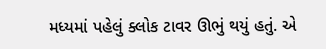મધ્યમાં પહેલું ક્લોક ટાવર ઊભું થયું હતું. એ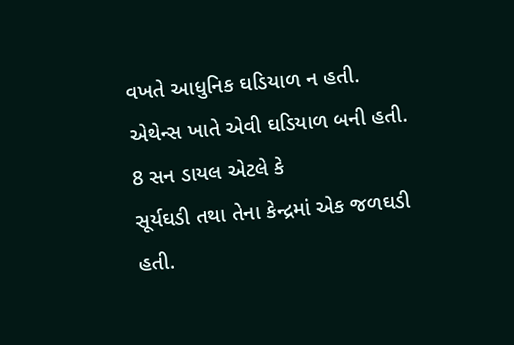વખતે આધુનિક ઘડિયાળ ન હતી. એથેન્સ ખાતે એવી ઘડિયાળ બની હતી. 8 સન ડાયલ એટલે કે
સૂર્યઘડી તથા તેના કેન્દ્રમાં એક જળઘડી હતી.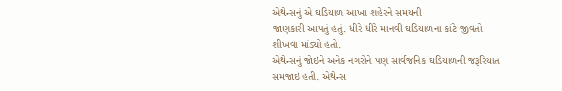એથેન્સનું એ ઘડિયાળ આખા શહેરને સમયની
જાણકારી આપતું હતું. ધીરે ધીરે માનવી ઘડિયાળના કાંટે જીવતો શીખવા માંડ્યો હતો.
એથેન્સનું જોઇને અનેક નગરોને પણ સાર્વજનિક ઘડિયાળની જરૂરિયાત સમજાઇ હતી. એથેન્સ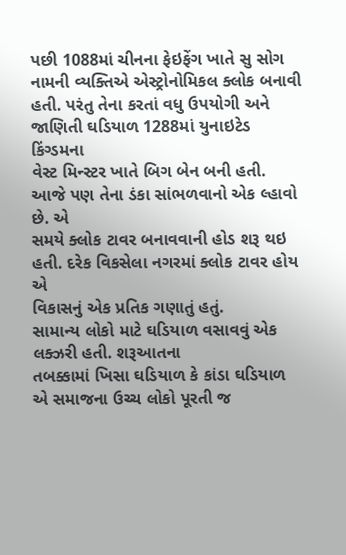પછી 1088માં ચીનના ફેઇફેંગ ખાતે સુ સોગ નામની વ્યક્તિએ એસ્ટ્રોનોમિકલ ક્લોક બનાવી
હતી. પરંતુ તેના કરતાં વધુ ઉપયોગી અને જાણિતી ઘડિયાળ 1288માં યુનાઇટેડ કિંગ્ડમના
વેસ્ટ મિન્સ્ટર ખાતે બિગ બેન બની હતી. આજે પણ તેના ડંકા સાંભળવાનો એક લ્હાવો છે. એ
સમયે ક્લોક ટાવર બનાવવાની હોડ શરૂ થઇ હતી. દરેક વિકસેલા નગરમાં ક્લોક ટાવર હોય એ
વિકાસનું એક પ્રતિક ગણાતું હતું.
સામાન્ય લોકો માટે ઘડિયાળ વસાવવું એક લક્ઝરી હતી. શરૂઆતના
તબક્કામાં ખિસા ઘડિયાળ કે કાંડા ઘડિયાળ એ સમાજના ઉચ્ચ લોકો પૂરતી જ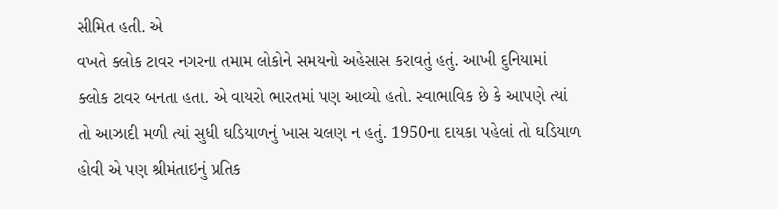સીમિત હતી. એ
વખતે ક્લોક ટાવર નગરના તમામ લોકોને સમયનો અહેસાસ કરાવતું હતું. આખી દુનિયામાં
ક્લોક ટાવર બનતા હતા. એ વાયરો ભારતમાં પણ આવ્યો હતો. સ્વાભાવિક છે કે આપણે ત્યાં
તો આઝાદી મળી ત્યાં સુધી ઘડિયાળનું ખાસ ચલણ ન હતું. 1950ના દાયકા પહેલાં તો ઘડિયાળ
હોવી એ પણ શ્રીમંતાઇનું પ્રતિક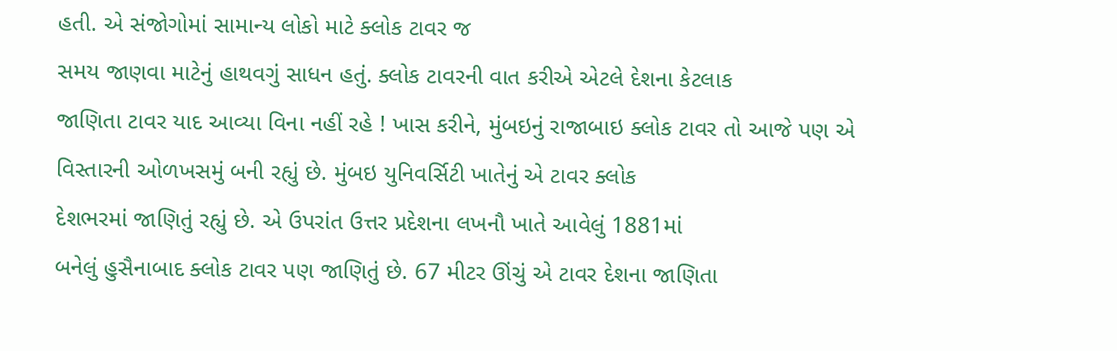હતી. એ સંજોગોમાં સામાન્ય લોકો માટે ક્લોક ટાવર જ
સમય જાણવા માટેનું હાથવગું સાધન હતું. ક્લોક ટાવરની વાત કરીએ એટલે દેશના કેટલાક
જાણિતા ટાવર યાદ આવ્યા વિના નહીં રહે ! ખાસ કરીને, મુંબઇનું રાજાબાઇ ક્લોક ટાવર તો આજે પણ એ
વિસ્તારની ઓળખસમું બની રહ્યું છે. મુંબઇ યુનિવર્સિટી ખાતેનું એ ટાવર ક્લોક
દેશભરમાં જાણિતું રહ્યું છે. એ ઉપરાંત ઉત્તર પ્રદેશના લખનૌ ખાતે આવેલું 1881માં
બનેલું હુસૈનાબાદ ક્લોક ટાવર પણ જાણિતું છે. 67 મીટર ઊંચું એ ટાવર દેશના જાણિતા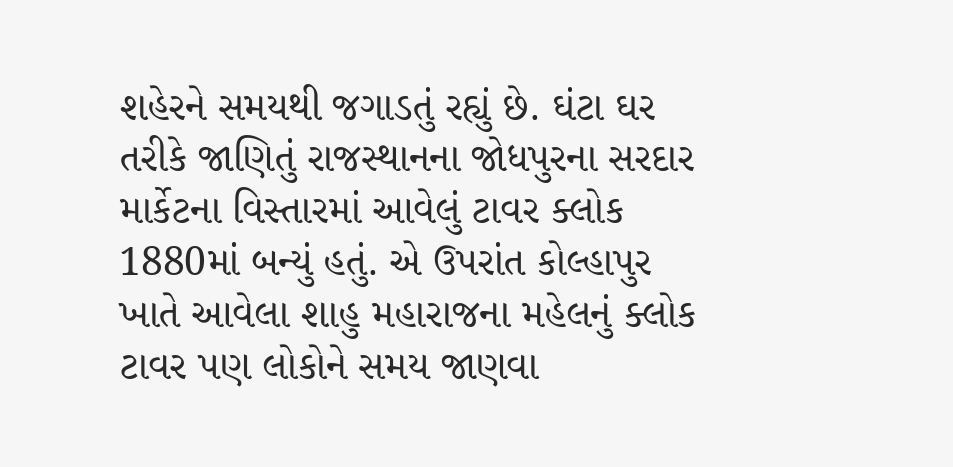શહેરને સમયથી જગાડતું રહ્યું છે. ઘંટા ઘર તરીકે જાણિતું રાજસ્થાનના જોધપુરના સરદાર
માર્કેટના વિસ્તારમાં આવેલું ટાવર ક્લોક 1880માં બન્યું હતું. એ ઉપરાંત કોલ્હાપુર
ખાતે આવેલા શાહુ મહારાજના મહેલનું ક્લોક ટાવર પણ લોકોને સમય જાણવા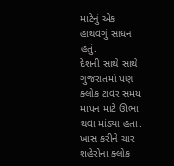માટેનું એક
હાથવગું સાધન હતું.
દેશની સાથે સાથે ગુજરાતમાં પણ ક્લોક ટાવર સમય માપન માટે ઊભા
થવા માંડ્યા હતા. ખાસ કરીને ચાર શહેરોના ક્લોક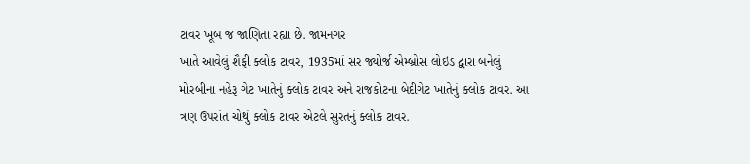ટાવર ખૂબ જ જાણિતા રહ્યા છે. જામનગર
ખાતે આવેલું શૈફી ક્લોક ટાવર, 1935માં સર જ્યોર્જ એમ્બ્રોસ લોઇડ દ્વારા બનેલું
મોરબીના નહેરૂ ગેટ ખાતેનું ક્લોક ટાવર અને રાજકોટના બેદીગેટ ખાતેનું ક્લોક ટાવર. આ
ત્રણ ઉપરાંત ચોથું ક્લોક ટાવર એટલે સુરતનું ક્લોક ટાવર.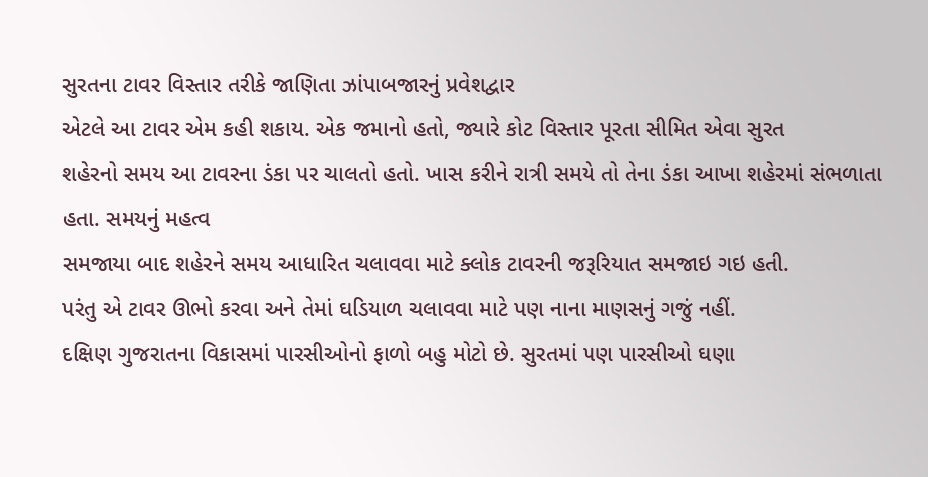સુરતના ટાવર વિસ્તાર તરીકે જાણિતા ઝાંપાબજારનું પ્રવેશદ્વાર
એટલે આ ટાવર એમ કહી શકાય. એક જમાનો હતો, જ્યારે કોટ વિસ્તાર પૂરતા સીમિત એવા સુરત
શહેરનો સમય આ ટાવરના ડંકા પર ચાલતો હતો. ખાસ કરીને રાત્રી સમયે તો તેના ડંકા આખા શહેરમાં સંભળાતા હતા. સમયનું મહત્વ
સમજાયા બાદ શહેરને સમય આધારિત ચલાવવા માટે ક્લોક ટાવરની જરૂરિયાત સમજાઇ ગઇ હતી.
પરંતુ એ ટાવર ઊભો કરવા અને તેમાં ઘડિયાળ ચલાવવા માટે પણ નાના માણસનું ગજું નહીં.
દક્ષિણ ગુજરાતના વિકાસમાં પારસીઓનો ફાળો બહુ મોટો છે. સુરતમાં પણ પારસીઓ ઘણા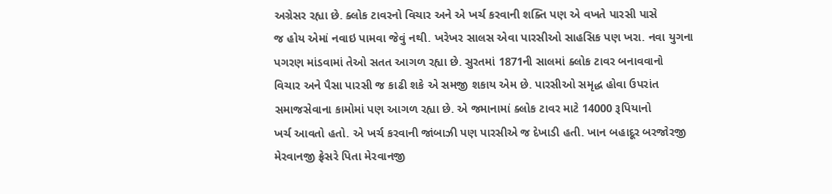અગ્રેસર રહ્યા છે. ક્લોક ટાવરનો વિચાર અને એ ખર્ચ કરવાની શક્તિ પણ એ વખતે પારસી પાસે
જ હોય એમાં નવાઇ પામવા જેવું નથી. ખરેખર સાલસ એવા પારસીઓ સાહસિક પણ ખરા. નવા યુગના
પગરણ માંડવામાં તેઓ સતત આગળ રહ્યા છે. સુરતમાં 1871ની સાલમાં ક્લોક ટાવર બનાવવાનો
વિચાર અને પૈસા પારસી જ કાઢી શકે એ સમજી શકાય એમ છે. પારસીઓ સમૃદ્ધ હોવા ઉપરાંત
સમાજસેવાના કામોમાં પણ આગળ રહ્યા છે. એ જમાનામાં ક્લોક ટાવર માટે 14000 રૂપિયાનો
ખર્ચ આવતો હતો. એ ખર્ચ કરવાની જાંબાઝી પણ પારસીએ જ દેખાડી હતી. ખાન બહાદૂર બરજોરજી
મેરવાનજી ફ્રેસરે પિતા મેરવાનજી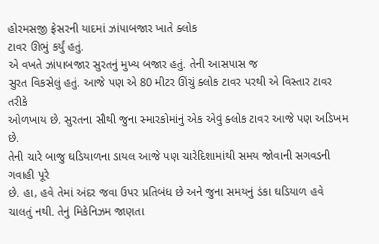હોરમસજી ફ્રેસરની યાદમાં ઝાંપાબજાર ખાતે ક્લોક
ટાવર ઊભું કર્યું હતું.
એ વખતે ઝાંપાબજાર સુરતનું મુખ્ય બજાર હતું. તેની આસપાસ જ
સુરત વિકસેલું હતું. આજે પણ એ 80 મીટર ઊંચું ક્લોક ટાવર પરથી એ વિસ્તાર ટાવર તરીકે
ઓળખાય છે. સુરતના સૌથી જુના સ્મારકોમાંનું એક એવું ક્લોક ટાવર આજે પણ અડિખમ છે.
તેની ચારે બાજુ ઘડિયાળના ડાયલ આજે પણ ચારેદિશામાંથી સમય જોવાની સગવડની ગવાહી પૂરે
છે. હા, હવે તેમાં અંદર જવા ઉપર પ્રતિબંધ છે અને જુના સમયનું ડંકા ઘડિયાળ હવે
ચાલતું નથી. તેનું મિકેનિઝમ જાણતા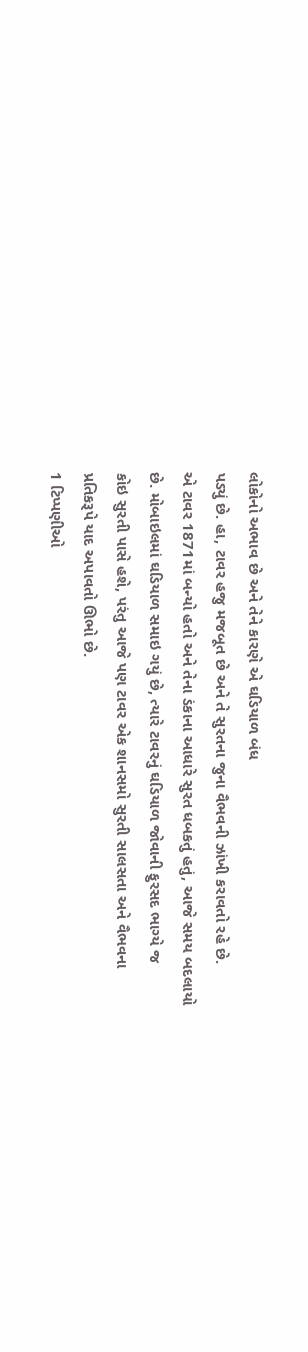લોકોનો અભાવ છે અને તેને કારણે એ ઘડિયાળ બંધ
પડ્યું છે. હા, ટાવર હજુ મજબૂત છે અને તે સુરતના જુના વૈભવની ઝાંખી કરાવતો રહે છે.
એ ટાવર 1871માં બન્યો હતો અને તેના ડંકાના આધારે સુરત ધબકતું હતું, આજે સમય બદલાયો
છે. મોબાઇલમાં ઘડિયાળ સમાઇ ગયું છે, ત્યારે ટાવરનું ઘડિયાળ જોવાની ફુરસદ ભાગ્યે જ
કોઇ સુરતી પાસે હશે, પરંતુ આજે પણ ટાવર એક શાનસમો સુરતી સાલસતા અને વૈભવના
પ્રતિકરૂપે યાદ અપાવતો ઊભો છે.
1 ટિપ્પણીઓ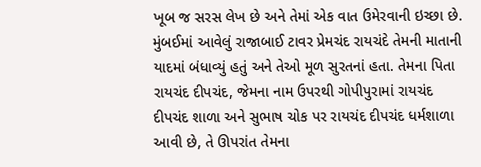ખૂબ જ સરસ લેખ છે અને તેમાં એક વાત ઉમેરવાની ઇચ્છા છે. મુંબઈમાં આવેલું રાજાબાઈ ટાવર પ્રેમચંદ રાયચંદે તેમની માતાની યાદમાં બંધાવ્યું હતું અને તેઓ મૂળ સુરતનાં હતા. તેમના પિતા રાયચંદ દીપચંદ, જેમના નામ ઉપરથી ગોપીપુરામાં રાયચંદ દીપચંદ શાળા અને સુભાષ ચોક પર રાયચંદ દીપચંદ ધર્મશાળા આવી છે, તે ઊપરાંત તેમના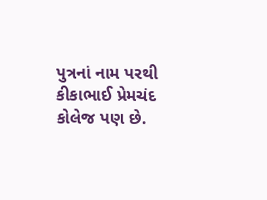પુત્રનાં નામ પરથી કીકાભાઈ પ્રેમચંદ કોલેજ પણ છે.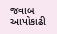જવાબ આપોકાઢી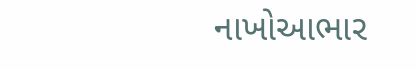નાખોઆભાર